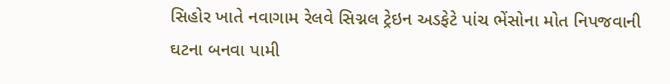સિહોર ખાતે નવાગામ રેલવે સિગ્નલ ટ્રેઇન અડફેટે પાંચ ભેંસોના મોત નિપજવાની ઘટના બનવા પામી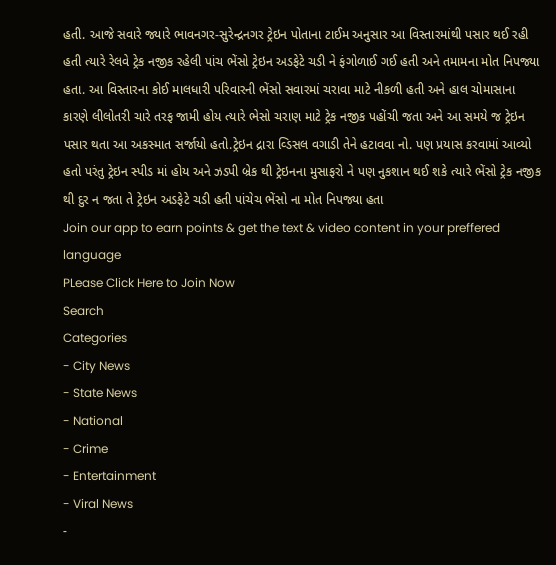હતી. આજે સવારે જ્યારે ભાવનગર-સુરેન્દ્રનગર ટ્રેઇન પોતાના ટાઈમ અનુસાર આ વિસ્તારમાંથી પસાર થઈ રહી હતી ત્યારે રેલવે ટ્રેક નજીક રહેલી પાંચ ભેંસો ટ્રેઇન અડફેટે ચડી ને ફંગોળાઈ ગઈ હતી અને તમામના મોત નિપજ્યા હતા. આ વિસ્તારના કોઈ માલધારી પરિવારની ભેંસો સવારમાં ચરાવા માટે નીકળી હતી અને હાલ ચોમાસાના કારણે લીલોતરી ચારે તરફ જામી હોય ત્યારે ભેસો ચરાણ માટે ટ્રેક નજીક પહોંચી જતા અને આ સમયે જ ટ્રેઇન પસાર થતા આ અકસ્માત સર્જાયો હતો.ટ્રેઇન દ્રારા વ્ડિસલ વગાડી તેને હટાવવા નો. પણ પ્રયાસ કરવામાં આવ્યો હતો પરંતુ ટ્રેઇન સ્પીડ માં હોય અને ઝડપી બ્રેક થી ટ્રેઇનના મુસાફરો ને પણ નુકશાન થઈ શકે ત્યારે ભેંસો ટ્રેક નજીક થી દુર ન જતા તે ટ્રેઇન અડફેટે ચડી હતી પાંચેચ ભેંસો ના મોત નિપજ્યા હતા
Join our app to earn points & get the text & video content in your preffered language
PLease Click Here to Join Now
Search
Categories
- City News
- State News
- National
- Crime
- Entertainment
- Viral News
-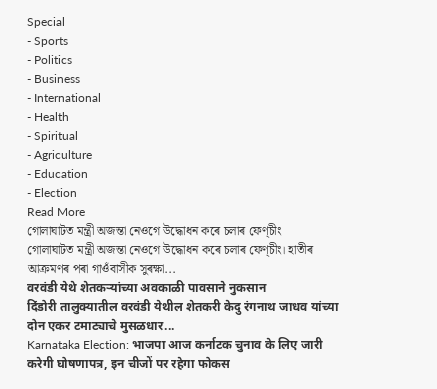Special
- Sports
- Politics
- Business
- International
- Health
- Spiritual
- Agriculture
- Education
- Election
Read More
গোলাঘাটত মন্ত্ৰী অজন্তা নেওগে উদ্ধোধন কৰে চলাৰ ফেণ্চীং
গোলাঘাটত মন্ত্ৰী অজন্তা নেওগে উদ্ধোধন কৰে চলাৰ ফেণ্চীং। হাতীৰ আক্ৰমণৰ পৰা গাওঁবাসীক সুৰক্ষা...
वरवंडी येथे शेतकऱ्यांच्या अवकाळी पावसाने नुकसान
दिंडोरी तालुक्यातील वरवंडी येथील शेतकरी केदु रंगनाथ जाधव यांच्या दोन एकर टमाट्याचे मुसळधार...
Karnataka Election: भाजपा आज कर्नाटक चुनाव के लिए जारी करेगी घोषणापत्र, इन चीजों पर रहेगा फोकस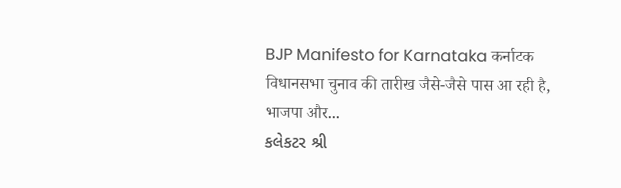BJP Manifesto for Karnataka कर्नाटक विधानसभा चुनाव की तारीख जैसे-जैसे पास आ रही है, भाजपा और...
કલેકટર શ્રી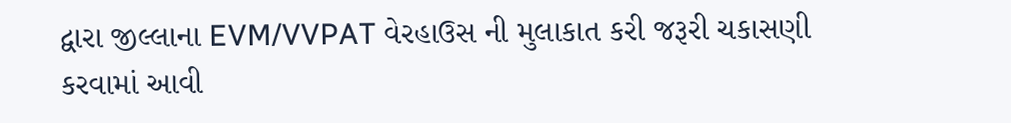દ્વારા જીલ્લાના EVM/VVPAT વેરહાઉસ ની મુલાકાત કરી જરૂરી ચકાસણી કરવામાં આવી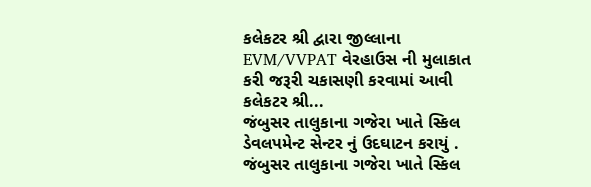કલેકટર શ્રી દ્વારા જીલ્લાના EVM/VVPAT વેરહાઉસ ની મુલાકાત કરી જરૂરી ચકાસણી કરવામાં આવી કલેકટર શ્રી...
જંબુસર તાલુકાના ગજેરા ખાતે સ્કિલ ડેવલપમેન્ટ સેન્ટર નું ઉદઘાટન કરાયું .
જંબુસર તાલુકાના ગજેરા ખાતે સ્કિલ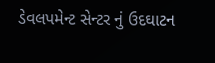ડેવલપમેન્ટ સેન્ટર નું ઉદઘાટન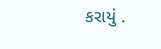કરાયું .